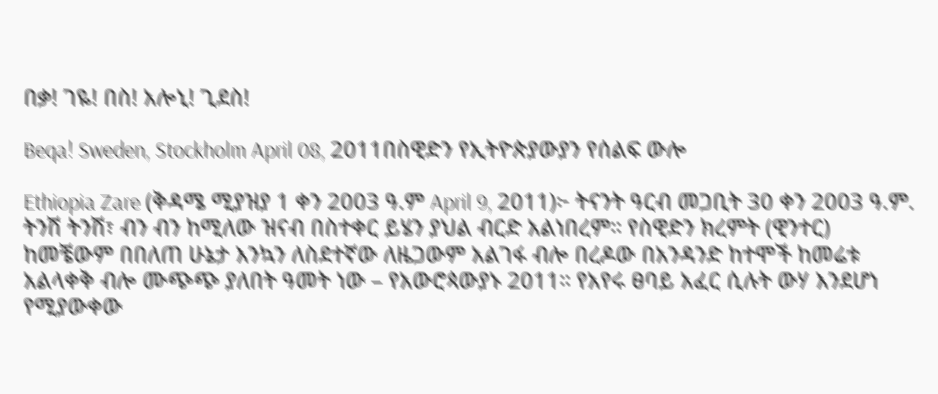በቃ! ገዬ! በስ! አሎኒ! ጊደስ!

Beqa! Sweden, Stockholm April 08, 2011በስዊድን የኢትዮጵያውያን የሰልፍ ውሎ

Ethiopia Zare (ቅዳሜ ሚያዝያ 1 ቀን 2003 ዓ.ም April 9, 2011)፦ ትናንት ዓርብ መጋቢት 30 ቀን 2003 ዓ.ም. ትንሽ ትንሽ፣ ብን ብን ከሚለው ዝናብ በስተቀር ይሄን ያህል ብርድ አልነበረም። የስዊድን ክረምት (ዊንተር) ከመቼውም በበለጠ ሁኔታ እንኳን ለስደተኛው ለዜጋውም አልገፋ ብሎ በረዶው በአንዳንድ ከተሞች ከመሬቱ አልላቀቅ ብሎ ሙጭጭ ያለበት ዓመት ነው – የአውሮጳውያኑ 2011። የአየሩ ፀባይ አፈር ሲሉት ውሃ እንደሆነ የሚያውቀው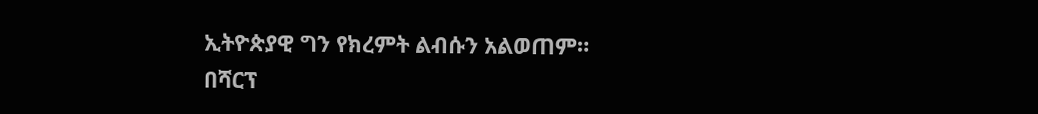ኢትዮጵያዊ ግን የክረምት ልብሱን አልወጠም። በሻርፕ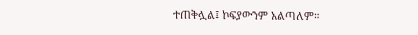ተጠቅሏል፤ ኮፍያውንም አልጣለም።